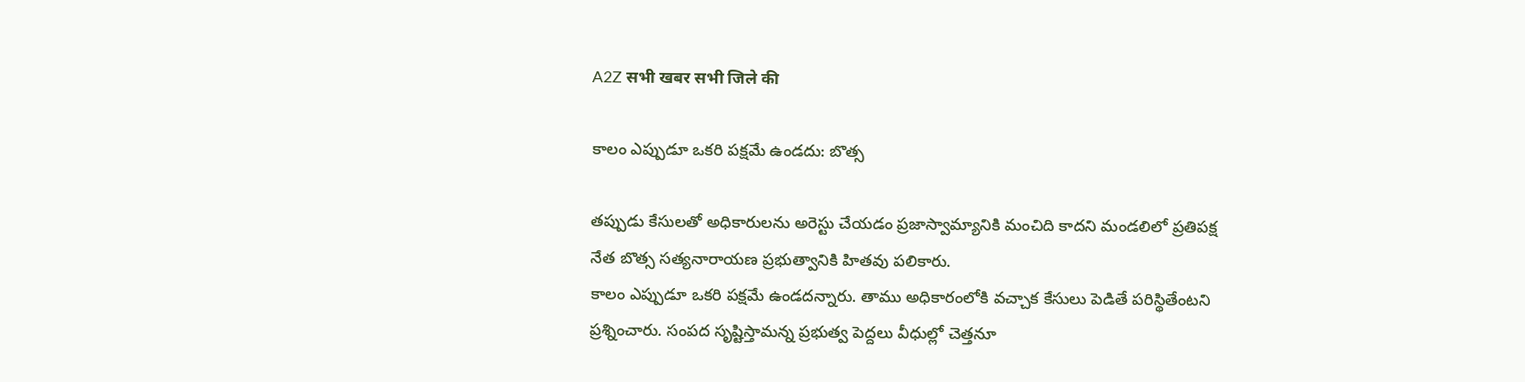A2Z सभी खबर सभी जिले की

కాలం ఎప్పుడూ ఒకరి పక్షమే ఉండదు: బొత్స

తప్పుడు కేసులతో అధికారులను అరెస్టు చేయడం ప్రజాస్వామ్యానికి మంచిది కాదని మండలిలో ప్రతిపక్ష నేత బొత్స సత్యనారాయణ ప్రభుత్వానికి హితవు పలికారు.
కాలం ఎప్పుడూ ఒకరి పక్షమే ఉండదన్నారు. తాము అధికారంలోకి వచ్చాక కేసులు పెడితే పరిస్థితేంటని ప్రశ్నించారు. సంపద సృష్టిస్తామన్న ప్రభుత్వ పెద్దలు వీధుల్లో చెత్తనూ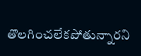తొలగించలేకపోతున్నారని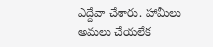ఎద్దేవా చేశారు. హామీలు అమలు చేయలేక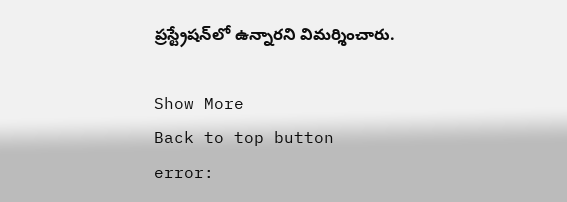ప్రస్ట్రేషన్‌లో ఉన్నారని విమర్శించారు.

Show More
Back to top button
error: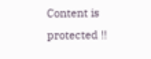Content is protected !!